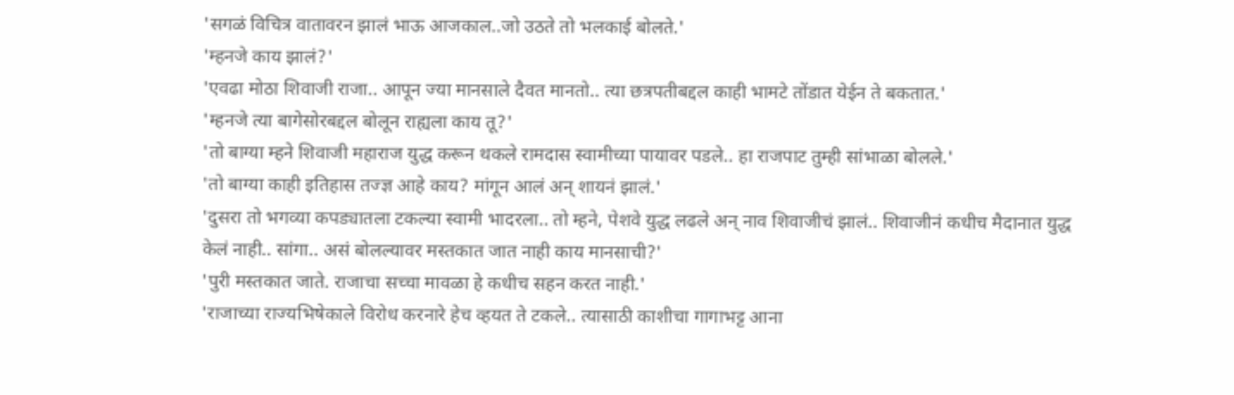'सगळं विचित्र वातावरन झालं भाऊ आजकाल..जो उठते तो भलकाई बोलते.'
'म्हनजे काय झालं?'
'एवढा मोठा शिवाजी राजा.. आपून ज्या मानसाले दैवत मानतो.. त्या छत्रपतीबद्दल काही भामटे तोंडात येईन ते बकतात.'
'म्हनजे त्या बागेसोरबद्दल बोलून राह्यला काय तू?'
'तो बाग्या म्हने शिवाजी महाराज युद्ध करून थकले रामदास स्वामीच्या पायावर पडले.. हा राजपाट तुम्ही सांभाळा बोलले.'
'तो बाग्या काही इतिहास तज्ज्ञ आहे काय? मांगून आलं अन् शायनं झालं.'
'दुसरा तो भगव्या कपड्यातला टकल्या स्वामी भादरला.. तो म्हने, पेशवे युद्ध लढले अन् नाव शिवाजीचं झालं.. शिवाजीनं कधीच मैदानात युद्ध केलं नाही.. सांगा.. असं बोलल्यावर मस्तकात जात नाही काय मानसाची?'
'पुरी मस्तकात जाते. राजाचा सच्चा मावळा हे कधीच सहन करत नाही.'
'राजाच्या राज्यभिषेकाले विरोध करनारे हेच व्हयत ते टकले.. त्यासाठी काशीचा गागाभट्ट आना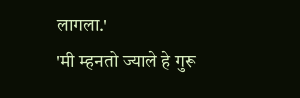लागला.'
'मी म्हनतो ज्याले हे गुरू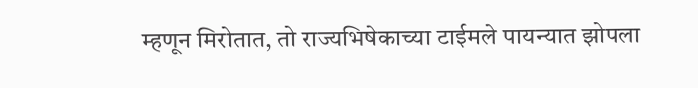म्हणून मिरोतात, तो राज्यभिषेकाच्या टाईमले पायन्यात झोपला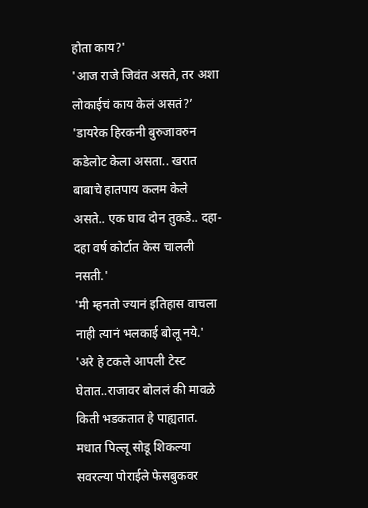होता काय?'
'आज राजे जिवंत असते, तर अशा लोकाईचं काय केलं असतं?’
'डायरेक हिरकनी बुरुजावरुन कडेलोट केला असता.. खरात बाबाचे हातपाय कलम केले असते.. एक घाव दोन तुकडे.. दहा-दहा वर्ष कोर्टात केस चालली नसती.'
'मी म्हनतो ज्यानं इतिहास वाचला नाही त्यानं भलकाई बोलू नये.'
'अरे हे टकले आपली टेस्ट घेतात..राजावर बोललं की मावळे किती भडकतात हे पाह्यतात. मधात पिल्लू सोडू शिकल्या सवरल्या पोराईले फेसबुकवर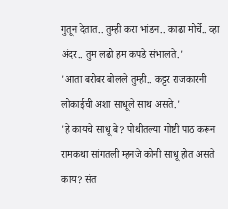गुतून देतात.. तुम्ही करा भांडन.. काढा मोर्चे.. व्हा अंदर.. तुम लढो हम कपडे संभालते.'
'आता बरोबर बोलले तुम्ही.. कट्टर राजकारनी लोकाईची अशा साधूले साथ असते.'
'हे कायचे साधू बे? पोथीतल्या गोष्टी पाठ करून रामकथा सांगतली म्हनजे कोनी साधू होत असते काय? संत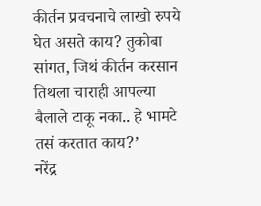कीर्तन प्रवचनाचे लाखो रुपये घेत असते काय? तुकोबा सांगत, जिथं कीर्तन करसान तिथला चाराही आपल्या बैलाले टाकू नका.. हे भामटे तसं करतात काय?’
नरेंद्र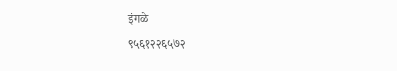इंगळे
९५६१२२६५७२